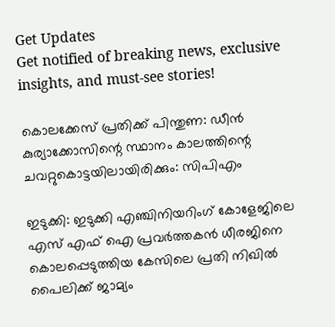Get Updates
Get notified of breaking news, exclusive insights, and must-see stories!

കൊലക്കേസ് പ്രതിക്ക് പിന്തുണ: ഡീന്‍ കുര്യാക്കോസിന്റെ സ്ഥാനം കാലത്തിന്റെ ചവറ്റുകൊട്ടയിലായിരിക്കും: സിപിഎം

ഇടുക്കി: ഇടുക്കി എഞ്ചിനിയറിംഗ് കോളേജിലെ എസ് എഫ് ഐ പ്രവര്‍ത്തകന്‍ ധീരജിനെ കൊലപ്പെടുത്തിയ കേസിലെ പ്രതി നിഖില്‍ പൈലിക്ക് ജാമ്യം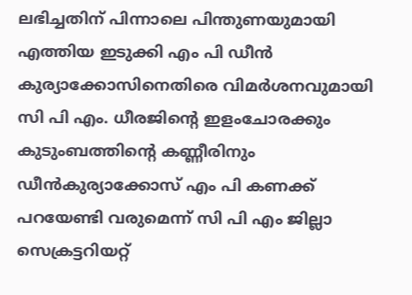ലഭിച്ചതിന് പിന്നാലെ പിന്തുണയുമായി എത്തിയ ഇടുക്കി എം പി ഡീന്‍ കുര്യാക്കോസിനെതിരെ വിമര്‍ശനവുമായി സി പി എം. ധീരജിന്റെ ഇളംചോരക്കും കുടുംബത്തിന്റെ കണ്ണീരിനും ഡീന്‍കുര്യാക്കോസ് എം പി കണക്ക് പറയേണ്ടി വരുമെന്ന് സി പി എം ജില്ലാ സെക്രട്ടറിയറ്റ്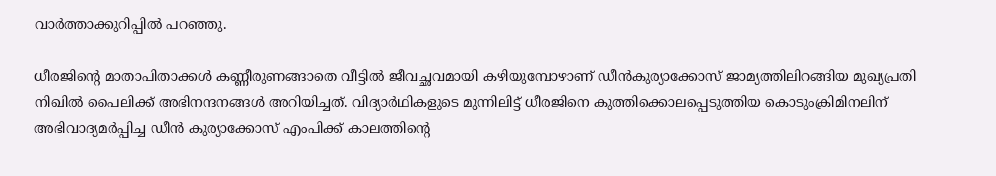വാര്‍ത്താക്കുറിപ്പില്‍ പറഞ്ഞു.

ധീരജിന്റെ മാതാപിതാക്കള്‍ കണ്ണീരുണങ്ങാതെ വീട്ടില്‍ ജീവച്ഛവമായി കഴിയുമ്പോഴാണ് ഡീന്‍കുര്യാക്കോസ് ജാമ്യത്തിലിറങ്ങിയ മുഖ്യപ്രതി നിഖില്‍ പൈലിക്ക് അഭിനന്ദനങ്ങള്‍ അറിയിച്ചത്. വിദ്യാര്‍ഥികളുടെ മുന്നിലിട്ട് ധീരജിനെ കുത്തിക്കൊലപ്പെടുത്തിയ കൊടുംക്രിമിനലിന് അഭിവാദ്യമര്‍പ്പിച്ച ഡീന്‍ കുര്യാക്കോസ് എംപിക്ക് കാലത്തിന്റെ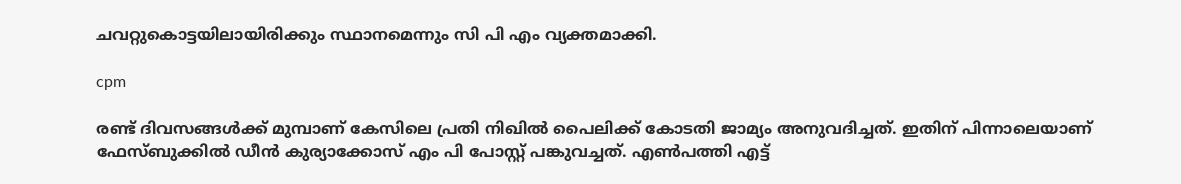ചവറ്റുകൊട്ടയിലായിരിക്കും സ്ഥാനമെന്നും സി പി എം വ്യക്തമാക്കി.

cpm

രണ്ട് ദിവസങ്ങള്‍ക്ക് മുമ്പാണ് കേസിലെ പ്രതി നിഖില്‍ പൈലിക്ക് കോടതി ജാമ്യം അനുവദിച്ചത്. ഇതിന് പിന്നാലെയാണ് ഫേസ്ബുക്കില്‍ ഡീന്‍ കുര്യാക്കോസ് എം പി പോസ്റ്റ് പങ്കുവച്ചത്. എണ്‍പത്തി എട്ട്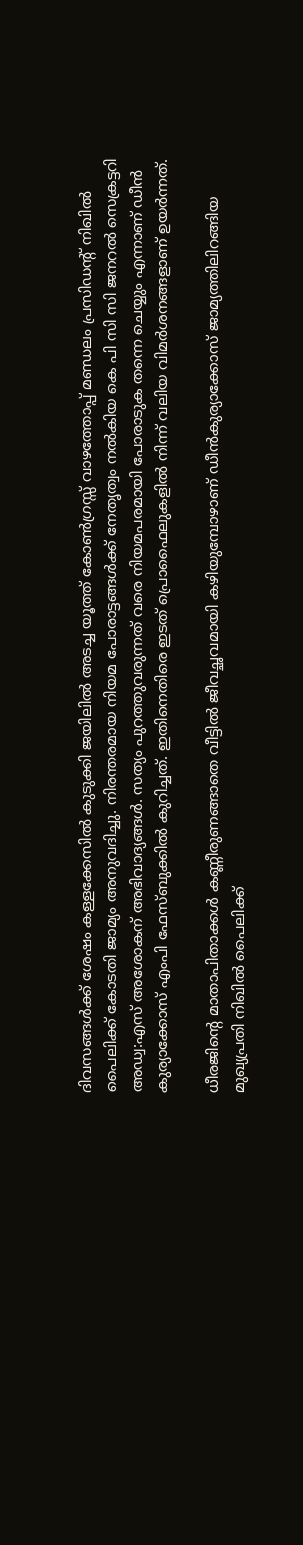ദിവസങ്ങള്‍ക്ക് ശേഷം കള്ളക്കേസില്‍ കുടുക്കി ജയിലില്‍ അടച്ച യൂത്ത് കോണ്‍ഗ്രസ്സ് വാഴത്തോപ്പ് മണ്ഡലം പ്രസിഡന്റ് നിഖില്‍ പൈലിക്ക് കോടതി ജാമ്യം അനുവദിച്ചു. നിരന്തരമായ നിയമ പോരാട്ടങ്ങള്‍ക്ക് നേതൃത്വം നല്‍കിയ കെ പി സി സി ജനറല്‍ സെക്രട്ടറി അഡ്വ:എസ് അശോകന് അഭിവാദ്യങ്ങള്‍. സത്യം പുറത്തുവരുന്നത് വരെ നിയമപരമായി പോരാടുക തന്നെ ചെയ്യും എന്നാണ് ഡീന്‍ കുര്യാക്കോസ് എംപി ഫേസ്ബുക്കില്‍ കുറിച്ചത്. ഇതിനെതിരെ ഇടത് പ്രൊഫൈലുകളില്‍ നിന്ന് വലിയ വിമര്‍ശനങ്ങളാണ് ഉയര്‍ന്നത്.

ധീരജിന്റെ മാതാപിതാക്കള്‍ കണ്ണീരുണങ്ങാതെ വീട്ടില്‍ ജീവച്ഛവമായി കഴിയുമ്പോഴാണ് ഡീന്‍കുര്യാക്കോസ് ജാമ്യത്തിലിറങ്ങിയ മുഖ്യപ്രതി നിഖില്‍ പൈലിക്ക്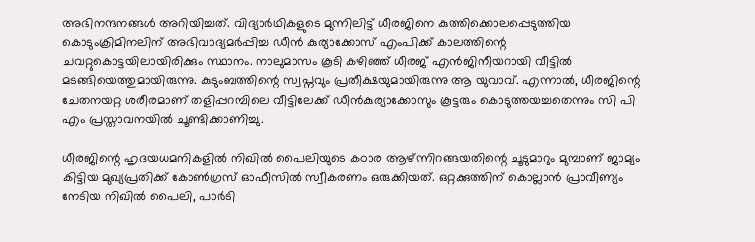അഭിനന്ദനങ്ങള്‍ അറിയിച്ചത്. വിദ്യാര്‍ഥികളുടെ മുന്നിലിട്ട് ധീരജിനെ കുത്തിക്കൊലപ്പെടുത്തിയ കൊടുംക്രിമിനലിന് അഭിവാദ്യമര്‍പ്പിച്ച ഡീന്‍ കുര്യാക്കോസ് എംപിക്ക് കാലത്തിന്റെ ചവറ്റുകൊട്ടയിലായിരിക്കും സ്ഥാനം. നാലുമാസം കൂടി കഴിഞ്ഞ് ധീരജ് എന്‍ജിനീയറായി വീട്ടില്‍ മടങ്ങിയെത്തുമായിരുന്നു. കുടുംബത്തിന്റെ സ്വപ്നവും പ്രതീക്ഷയുമായിരുന്നു ആ യുവാവ്. എന്നാല്‍, ധീരജിന്റെ ചേതനയറ്റ ശരീരമാണ് തളിപ്പറമ്പിലെ വീട്ടിലേക്ക് ഡീന്‍കുര്യാക്കോസും കൂട്ടരും കൊടുത്തയച്ചതെന്നും സി പി എം പ്രസ്താവനയില്‍ ചൂണ്ടിക്കാണിച്ചു.

ധീരജിന്റെ ഹൃദയധമനികളില്‍ നിഖില്‍ പൈലിയുടെ കഠാര ആഴ്ന്നിറങ്ങയതിന്റെ ചൂടുമാറും മുമ്പാണ് ജാമ്യം കിട്ടിയ മുഖ്യപ്രതിക്ക് കോണ്‍ഗ്രസ് ഓഫീസില്‍ സ്വീകരണം ഒരുക്കിയത്. ഒറ്റക്കുത്തിന് കൊല്ലാന്‍ പ്രാവീണ്യം നേടിയ നിഖില്‍ പൈലി, പാര്‍ടി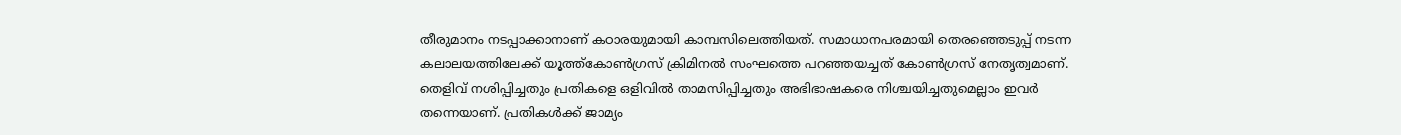തീരുമാനം നടപ്പാക്കാനാണ് കഠാരയുമായി കാമ്പസിലെത്തിയത്. സമാധാനപരമായി തെരഞ്ഞെടുപ്പ് നടന്ന കലാലയത്തിലേക്ക് യൂത്ത്കോണ്‍ഗ്രസ് ക്രിമിനല്‍ സംഘത്തെ പറഞ്ഞയച്ചത് കോണ്‍ഗ്രസ് നേതൃത്വമാണ്. തെളിവ് നശിപ്പിച്ചതും പ്രതികളെ ഒളിവില്‍ താമസിപ്പിച്ചതും അഭിഭാഷകരെ നിശ്ചയിച്ചതുമെല്ലാം ഇവര്‍ തന്നെയാണ്. പ്രതികള്‍ക്ക് ജാമ്യം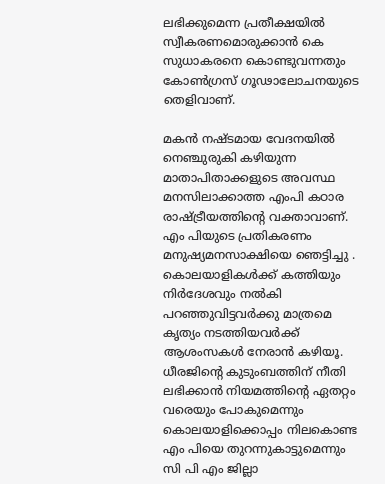ലഭിക്കുമെന്ന പ്രതീക്ഷയില്‍ സ്വീകരണമൊരുക്കാന്‍ കെ സുധാകരനെ കൊണ്ടുവന്നതും കോണ്‍ഗ്രസ് ഗൂഢാലോചനയുടെ തെളിവാണ്.

മകന്‍ നഷ്ടമായ വേദനയില്‍ നെഞ്ചുരുകി കഴിയുന്ന മാതാപിതാക്കളുടെ അവസ്ഥ മനസിലാക്കാത്ത എംപി കഠാര രാഷ്ട്രീയത്തിന്റെ വക്താവാണ്. എം പിയുടെ പ്രതികരണം മനുഷ്യമനസാക്ഷിയെ ഞെട്ടിച്ചു . കൊലയാളികള്‍ക്ക് കത്തിയും നിര്‍ദേശവും നല്‍കി പറഞ്ഞുവിട്ടവര്‍ക്കു മാത്രമെ കൃത്യം നടത്തിയവര്‍ക്ക് ആശംസകള്‍ നേരാന്‍ കഴിയൂ. ധീരജിന്റെ കുടുംബത്തിന് നീതി ലഭിക്കാന്‍ നിയമത്തിന്റെ ഏതറ്റം വരെയും പോകുമെന്നും കൊലയാളിക്കൊപ്പം നിലകൊണ്ട എം പിയെ തുറന്നുകാട്ടുമെന്നും സി പി എം ജില്ലാ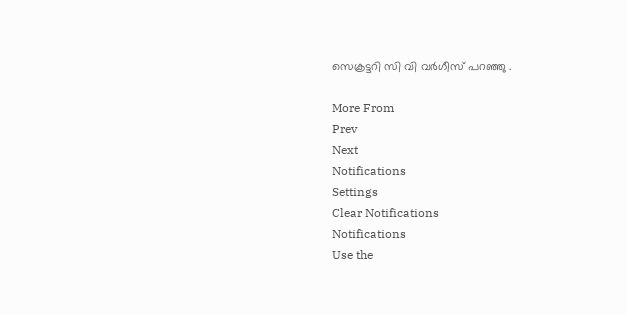സെക്രട്ടറി സി വി വര്‍ഗീസ് പറഞ്ഞു .

More From
Prev
Next
Notifications
Settings
Clear Notifications
Notifications
Use the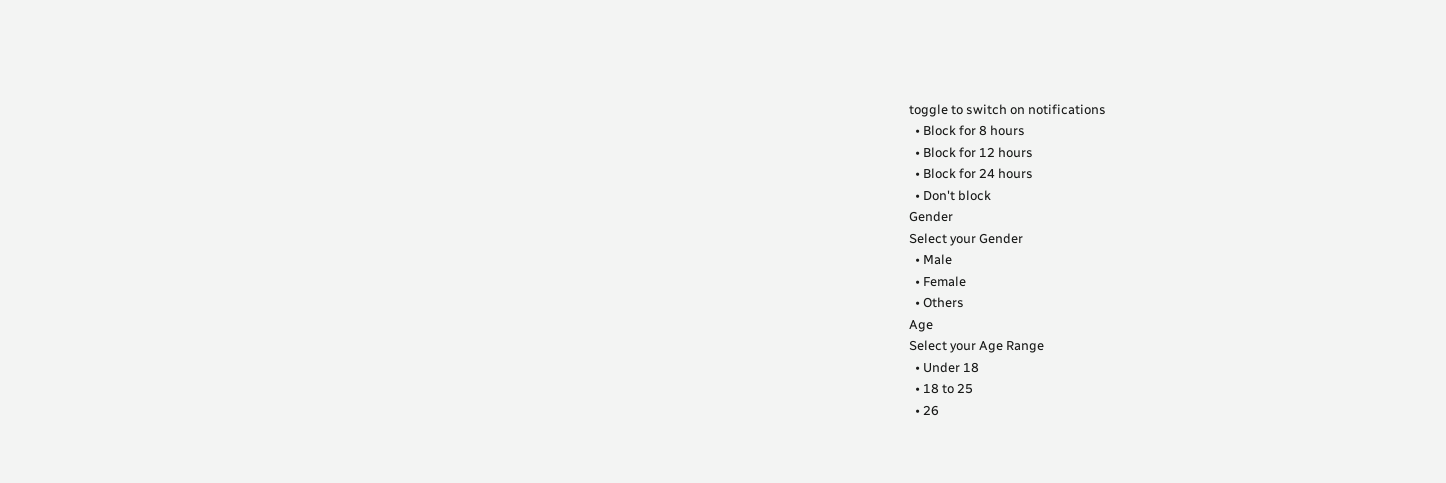toggle to switch on notifications
  • Block for 8 hours
  • Block for 12 hours
  • Block for 24 hours
  • Don't block
Gender
Select your Gender
  • Male
  • Female
  • Others
Age
Select your Age Range
  • Under 18
  • 18 to 25
  • 26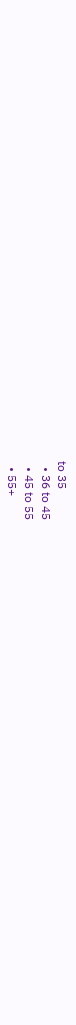to 35
  • 36 to 45
  • 45 to 55
  • 55+